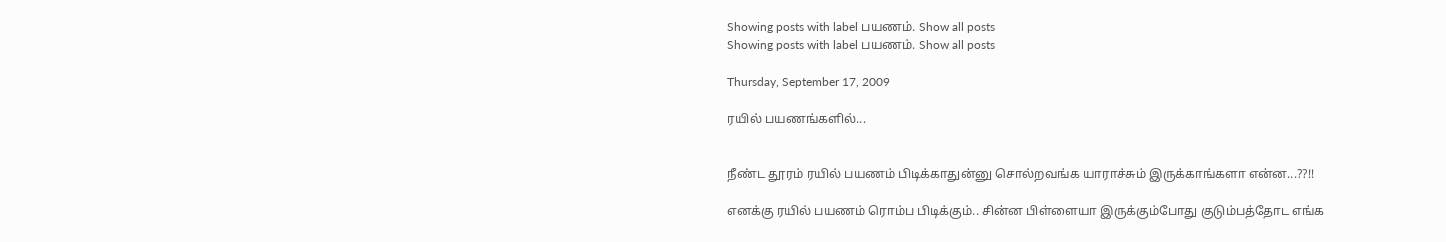Showing posts with label பயணம். Show all posts
Showing posts with label பயணம். Show all posts

Thursday, September 17, 2009

ரயில் பயணங்களில்...


நீண்ட தூரம் ரயில் பயணம் பிடிக்காதுன்னு சொல்றவங்க யாராச்சும் இருக்காங்களா என்ன...??!!

எனக்கு ரயில் பயணம் ரொம்ப பிடிக்கும்.. சின்ன பிள்ளையா இருக்கும்போது குடும்பத்தோட எங்க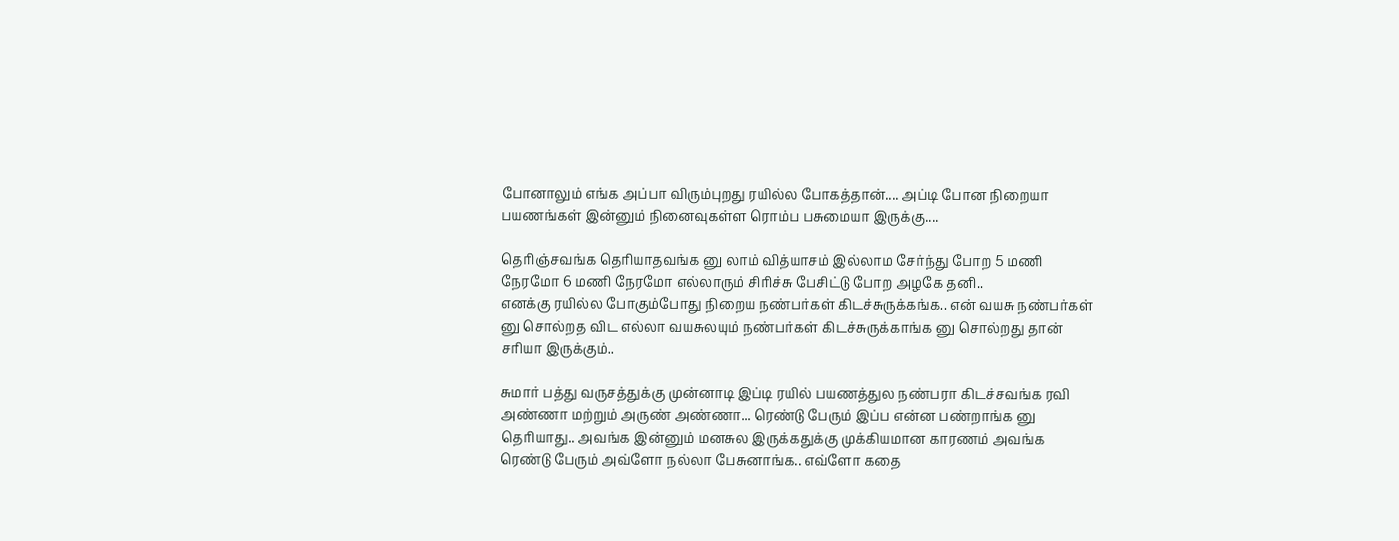போனாலும் எங்க அப்பா விரும்புறது ரயில்ல போகத்தான்.... அப்டி போன நிறையா பயணங்கள் இன்னும் நினைவுகள்ள ரொம்ப பசுமையா இருக்கு....

தெரிஞ்சவங்க தெரியாதவங்க னு லாம் வித்யாசம் இல்லாம சேர்ந்து போற 5 மணி நேரமோ 6 மணி நேரமோ எல்லாரும் சிரிச்சு பேசிட்டு போற அழகே தனி..
எனக்கு ரயில்ல போகும்போது நிறைய நண்பர்கள் கிடச்சுருக்கங்க.. என் வயசு நண்பர்கள் னு சொல்றத விட எல்லா வயசுலயும் நண்பர்கள் கிடச்சுருக்காங்க னு சொல்றது தான் சரியா இருக்கும்..

சுமார் பத்து வருசத்துக்கு முன்னாடி இப்டி ரயில் பயணத்துல நண்பரா கிடச்சவங்க ரவி அண்ணா மற்றும் அருண் அண்ணா... ரெண்டு பேரும் இப்ப என்ன பண்றாங்க னு தெரியாது.. அவங்க இன்னும் மனசுல இருக்கதுக்கு முக்கியமான காரணம் அவங்க ரெண்டு பேரும் அவ்ளோ நல்லா பேசுனாங்க.. எவ்ளோ கதை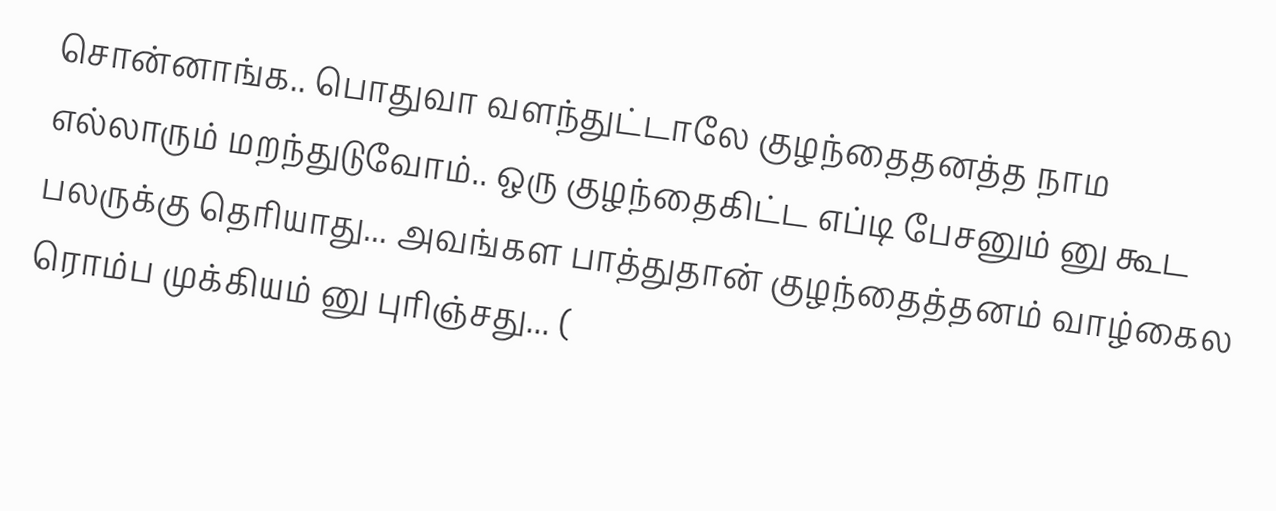சொன்னாங்க.. பொதுவா வளந்துட்டாலே குழந்தைதனத்த நாம எல்லாரும் மறந்துடுவோம்.. ஒரு குழந்தைகிட்ட எப்டி பேசனும் னு கூட பலருக்கு தெரியாது... அவங்கள பாத்துதான் குழந்தைத்தனம் வாழ்கைல ரொம்ப முக்கியம் னு புரிஞ்சது... (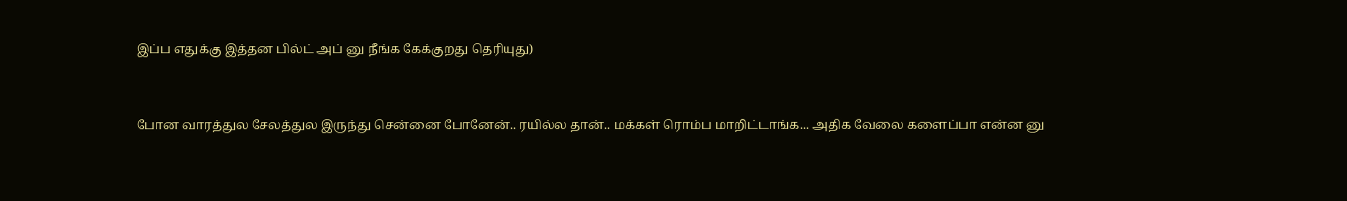இப்ப எதுக்கு இத்தன பில்ட் அப் னு நீங்க கேக்குறது தெரியுது)


போன வாரத்துல சேலத்துல இருந்து சென்னை போனேன்.. ரயில்ல தான்.. மக்கள் ரொம்ப மாறிட்டாங்க... அதிக வேலை களைப்பா என்ன னு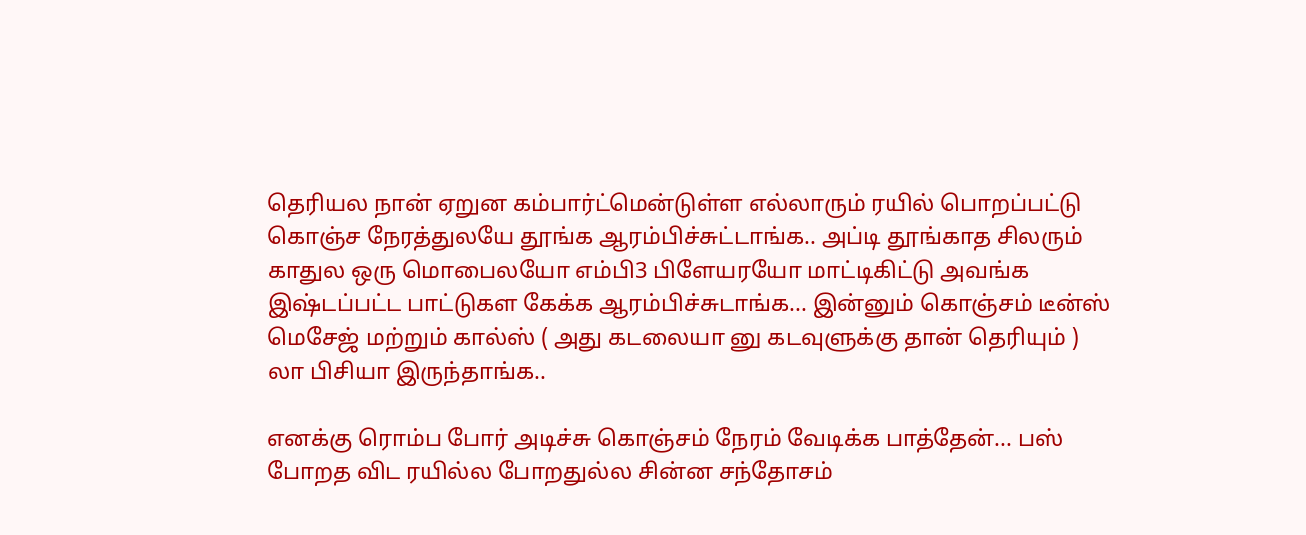தெரியல நான் ஏறுன கம்பார்ட்மென்டுள்ள எல்லாரும் ரயில் பொறப்பட்டு கொஞ்ச நேரத்துலயே தூங்க ஆரம்பிச்சுட்டாங்க.. அப்டி தூங்காத சிலரும் காதுல ஒரு மொபைலயோ எம்பி3 பிளேயரயோ மாட்டிகிட்டு அவங்க இஷ்டப்பட்ட பாட்டுகள கேக்க ஆரம்பிச்சுடாங்க... இன்னும் கொஞ்சம் டீன்ஸ் மெசேஜ் மற்றும் கால்ஸ் ( அது கடலையா னு கடவுளுக்கு தான் தெரியும் ) லா பிசியா இருந்தாங்க..

எனக்கு ரொம்ப போர் அடிச்சு கொஞ்சம் நேரம் வேடிக்க பாத்தேன்... பஸ் போறத விட ரயில்ல போறதுல்ல சின்ன சந்தோசம்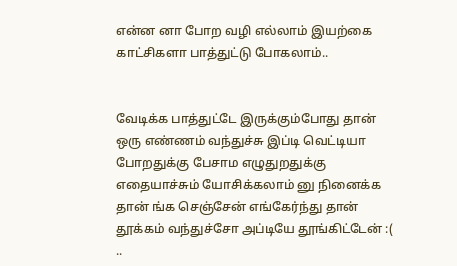என்ன னா போற வழி எல்லாம் இயற்கை காட்சிகளா பாத்துட்டு போகலாம்..


வேடிக்க பாத்துட்டே இருக்கும்போது தான் ஒரு எண்ணம் வந்துச்சு இப்டி வெட்டியா போறதுக்கு பேசாம எழுதுறதுக்கு எதையாச்சும் யோசிக்கலாம் னு நினைக்க தான் ங்க செஞ்சேன் எங்கேர்ந்து தான் தூக்கம் வந்துச்சோ அப்டியே தூங்கிட்டேன் :( ..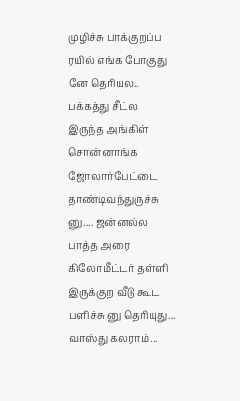முழிச்சு பாக்குறப்ப ரயில் எங்க போகுது னே தெரியல.. பக்கத்து சீட்ல இருந்த அங்கிள் சொன்னாங்க ஜோலார்பேட்டை தாண்டிவந்துருச்சு னு.... ஜன்னல்ல பாத்த அரை கிலோமீட்டர் தள்ளி இருக்குற வீடு கூட பளிச்சு னு தெரியுது... வாஸ்து கலராம்...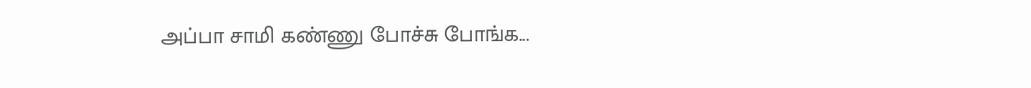அப்பா சாமி கண்ணு போச்சு போங்க...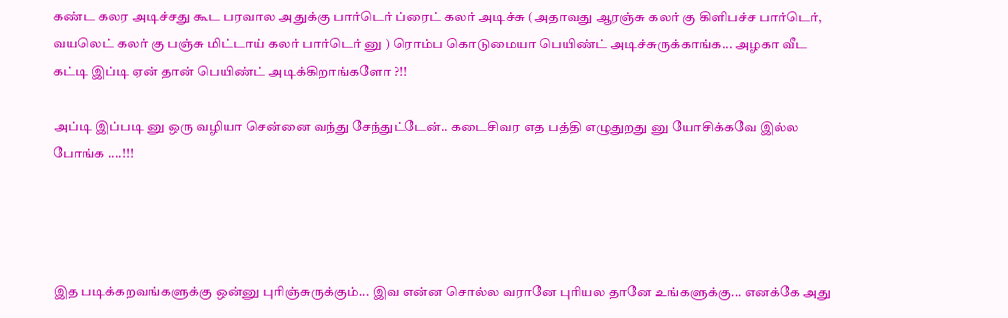கண்ட கலர அடிச்சது கூட பரவால அதுக்கு பார்டெர் ப்ரைட் கலர் அடிச்சு (அதாவது ஆரஞ்சு கலர் கு கிளிபச்ச பார்டெர், வயலெட் கலர் கு பஞ்சு மிட்டாய் கலர் பார்டெர் னு ) ரொம்ப கொடுமையா பெயிண்ட் அடிச்சுருக்காங்க... அழகா வீட கட்டி இப்டி ஏன் தான் பெயிண்ட் அடிக்கிறாங்களோ ?!!

அப்டி இப்படி னு ஒரு வழியா சென்னை வந்து சேந்துட்டேன்.. கடைசிவர எத பத்தி எழுதுறது னு யோசிக்கவே இல்ல போங்க ....!!!




இத படிக்கறவங்களுக்கு ஒன்னு புரிஞ்சுருக்கும்... இவ என்ன சொல்ல வரானே புரியல தானே உங்களுக்கு... எனக்கே அது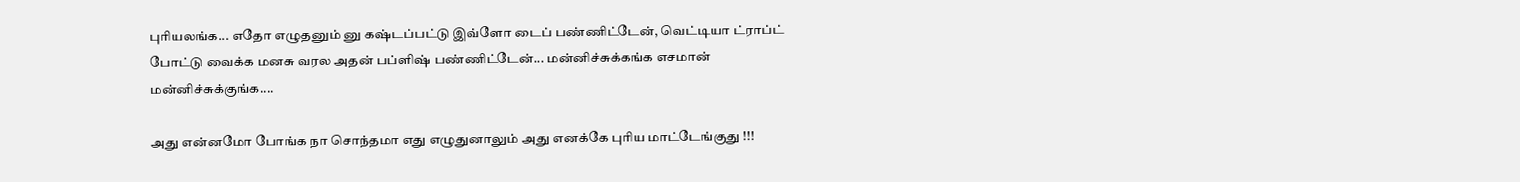புரியலங்க... எதோ எழுதனும் னு கஷ்டப்பட்டு இவ்ளோ டைப் பண்ணிட்டேன், வெட்டியா ட்ராப்ட் போட்டு வைக்க மனசு வரல அதன் பப்ளிஷ் பண்ணிட்டேன்... மன்னிச்சுக்கங்க எசமான் மன்னிச்சுக்குங்க....

அது என்னமோ போங்க நா சொந்தமா எது எழுதுனாலும் அது எனக்கே புரிய மாட்டேங்குது !!!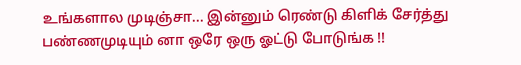உங்களால முடிஞ்சா... இன்னும் ரெண்டு கிளிக் சேர்த்து பண்ணமுடியும் னா ஒரே ஒரு ஓட்டு போடுங்க !!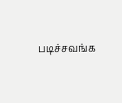படிச்சவங்க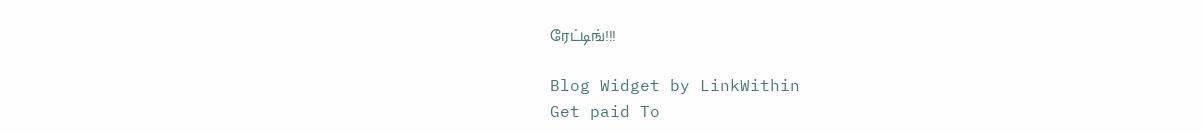ரேட்டிங்!!!

Blog Widget by LinkWithin
Get paid To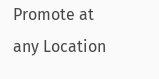Promote at any Location